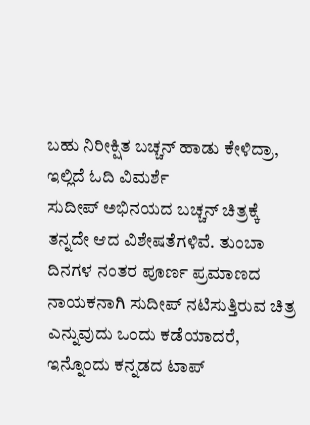ಬಹು ನಿರೀಕ್ಷಿತ ಬಚ್ಚನ್ ಹಾಡು ಕೇಳಿದ್ರಾ, ಇಲ್ಲಿದೆ ಓದಿ ವಿಮರ್ಶೆ
ಸುದೀಪ್ ಅಭಿನಯದ ಬಚ್ಚನ್ ಚಿತ್ರಕ್ಕೆ ತನ್ನದೇ ಆದ ವಿಶೇಷತೆಗಳಿವೆ. ತುಂಬಾ ದಿನಗಳ ನಂತರ ಪೂರ್ಣ ಪ್ರಮಾಣದ ನಾಯಕನಾಗಿ ಸುದೀಪ್ ನಟಿಸುತ್ತಿರುವ ಚಿತ್ರ ಎನ್ನುವುದು ಒಂದು ಕಡೆಯಾದರೆ, ಇನ್ನೊಂದು ಕನ್ನಡದ ಟಾಪ್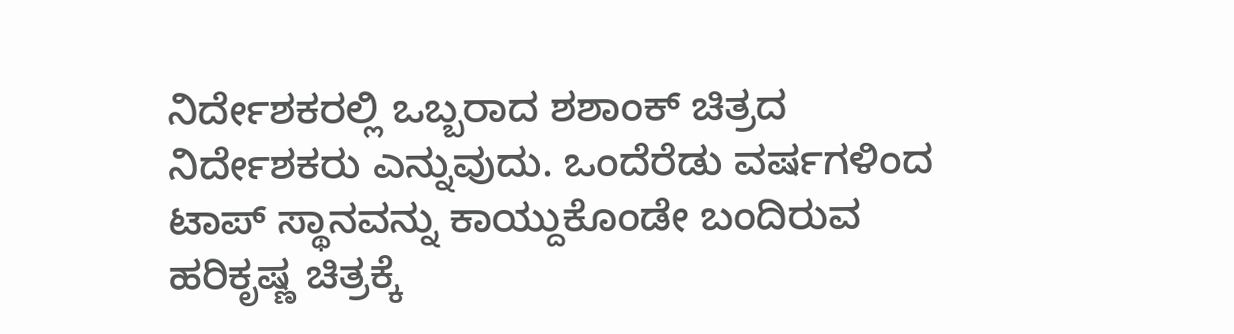ನಿರ್ದೇಶಕರಲ್ಲಿ ಒಬ್ಬರಾದ ಶಶಾಂಕ್ ಚಿತ್ರದ ನಿರ್ದೇಶಕರು ಎನ್ನುವುದು. ಒಂದೆರೆಡು ವರ್ಷಗಳಿಂದ ಟಾಪ್ ಸ್ಥಾನವನ್ನು ಕಾಯ್ದುಕೊಂಡೇ ಬಂದಿರುವ ಹರಿಕೃಷ್ಣ ಚಿತ್ರಕ್ಕೆ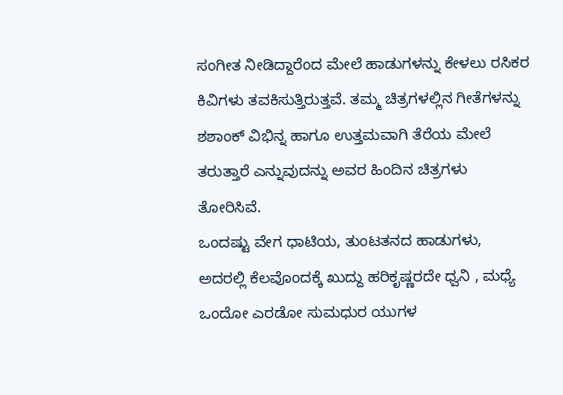ಸಂಗೀತ ನೀಡಿದ್ದಾರೆಂದ ಮೇಲೆ ಹಾಡುಗಳನ್ನು ಕೇಳಲು ರಸಿಕರ ಕಿವಿಗಳು ತವಕಿಸುತ್ತಿರುತ್ತವೆ. ತಮ್ಮ ಚಿತ್ರಗಳಲ್ಲಿನ ಗೀತೆಗಳನ್ನು ಶಶಾಂಕ್ ವಿಭಿನ್ನ ಹಾಗೂ ಉತ್ತಮವಾಗಿ ತೆರೆಯ ಮೇಲೆ ತರುತ್ತಾರೆ ಎನ್ನುವುದನ್ನು ಅವರ ಹಿಂದಿನ ಚಿತ್ರಗಳು ತೋರಿಸಿವೆ.
ಒಂದಷ್ಟು ವೇಗ ಧಾಟಿಯ, ತುಂಟತನದ ಹಾಡುಗಳು, ಅದರಲ್ಲಿ ಕೆಲವೊಂದಕ್ಕೆ ಖುದ್ದು ಹರಿಕೃಷ್ಣರದೇ ಧ್ವನಿ , ಮಧ್ಯೆ ಒಂದೋ ಎರಡೋ ಸುಮಧುರ ಯುಗಳ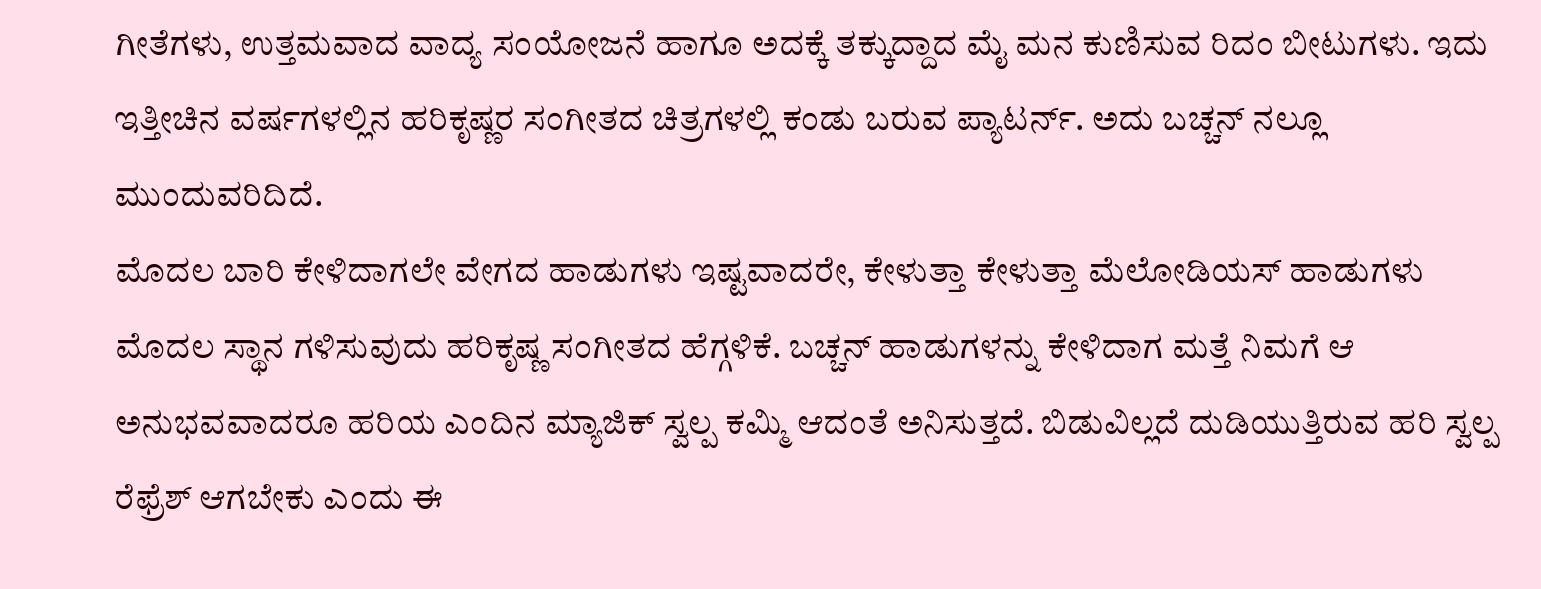ಗೀತೆಗಳು, ಉತ್ತಮವಾದ ವಾದ್ಯ ಸಂಯೋಜನೆ ಹಾಗೂ ಅದಕ್ಕೆ ತಕ್ಕುದ್ದಾದ ಮೈ ಮನ ಕುಣಿಸುವ ರಿದಂ ಬೀಟುಗಳು. ಇದು ಇತ್ತೀಚಿನ ವರ್ಷಗಳಲ್ಲಿನ ಹರಿಕೃಷ್ಣರ ಸಂಗೀತದ ಚಿತ್ರಗಳಲ್ಲಿ ಕಂಡು ಬರುವ ಪ್ಯಾಟರ್ನ್. ಅದು ಬಚ್ಚನ್ ನಲ್ಲೂ ಮುಂದುವರಿದಿದೆ.
ಮೊದಲ ಬಾರಿ ಕೇಳಿದಾಗಲೇ ವೇಗದ ಹಾಡುಗಳು ಇಷ್ಟವಾದರೇ, ಕೇಳುತ್ತಾ ಕೇಳುತ್ತಾ ಮೆಲೋಡಿಯಸ್ ಹಾಡುಗಳು ಮೊದಲ ಸ್ಥಾನ ಗಳಿಸುವುದು ಹರಿಕೃಷ್ಣ ಸಂಗೀತದ ಹೆಗ್ಗಳಿಕೆ. ಬಚ್ಚನ್ ಹಾಡುಗಳನ್ನು ಕೇಳಿದಾಗ ಮತ್ತೆ ನಿಮಗೆ ಆ ಅನುಭವವಾದರೂ ಹರಿಯ ಎಂದಿನ ಮ್ಯಾಜಿಕ್ ಸ್ವಲ್ಪ ಕಮ್ಮಿ ಆದಂತೆ ಅನಿಸುತ್ತದೆ. ಬಿಡುವಿಲ್ಲದೆ ದುಡಿಯುತ್ತಿರುವ ಹರಿ ಸ್ವಲ್ಪ ರೆಫ್ರೆಶ್ ಆಗಬೇಕು ಎಂದು ಈ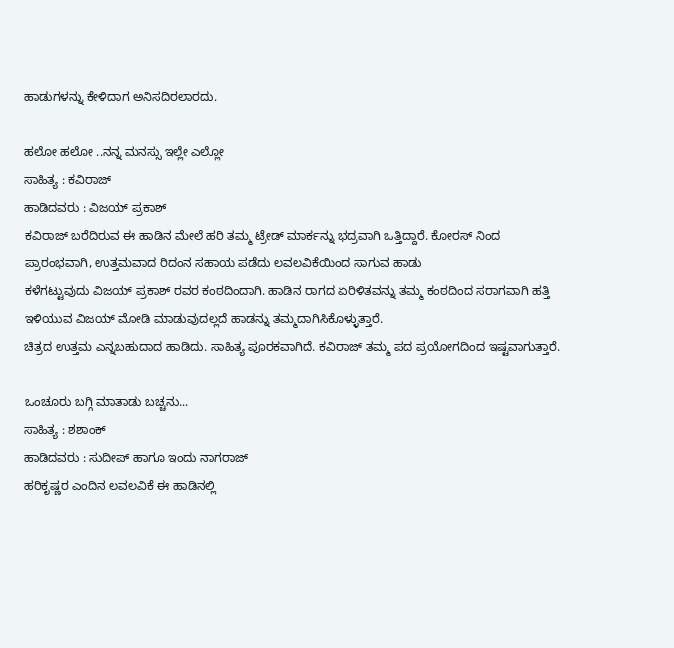ಹಾಡುಗಳನ್ನು ಕೇಳಿದಾಗ ಅನಿಸದಿರಲಾರದು.

ಹಲೋ ಹಲೋ ..ನನ್ನ ಮನಸ್ಸು ಇಲ್ಲೇ ಎಲ್ಲೋ
ಸಾಹಿತ್ಯ : ಕವಿರಾಜ್
ಹಾಡಿದವರು : ವಿಜಯ್ ಪ್ರಕಾಶ್
ಕವಿರಾಜ್ ಬರೆದಿರುವ ಈ ಹಾಡಿನ ಮೇಲೆ ಹರಿ ತಮ್ಮ ಟ್ರೇಡ್ ಮಾರ್ಕನ್ನು ಭದ್ರವಾಗಿ ಒತ್ತಿದ್ದಾರೆ. ಕೋರಸ್ ನಿಂದ ಪ್ರಾರಂಭವಾಗಿ, ಉತ್ತಮವಾದ ರಿದಂನ ಸಹಾಯ ಪಡೆದು ಲವಲವಿಕೆಯಿಂದ ಸಾಗುವ ಹಾಡು
ಕಳೆಗಟ್ಟುವುದು ವಿಜಯ್ ಪ್ರಕಾಶ್ ರವರ ಕಂಠದಿಂದಾಗಿ. ಹಾಡಿನ ರಾಗದ ಏರಿಳಿತವನ್ನು ತಮ್ಮ ಕಂಠದಿಂದ ಸರಾಗವಾಗಿ ಹತ್ತಿ ಇಳಿಯುವ ವಿಜಯ್ ಮೋಡಿ ಮಾಡುವುದಲ್ಲದೆ ಹಾಡನ್ನು ತಮ್ಮದಾಗಿಸಿಕೊಳ್ಳುತ್ತಾರೆ.
ಚಿತ್ರದ ಉತ್ತಮ ಎನ್ನಬಹುದಾದ ಹಾಡಿದು. ಸಾಹಿತ್ಯ ಪೂರಕವಾಗಿದೆ. ಕವಿರಾಜ್ ತಮ್ಮ ಪದ ಪ್ರಯೋಗದಿಂದ ಇಷ್ಟವಾಗುತ್ತಾರೆ.

ಒಂಚೂರು ಬಗ್ಗಿ ಮಾತಾಡು ಬಚ್ಚನು...
ಸಾಹಿತ್ಯ : ಶಶಾಂಕ್
ಹಾಡಿದವರು : ಸುದೀಪ್ ಹಾಗೂ ಇಂದು ನಾಗರಾಜ್
ಹರಿಕೃಷ್ಣರ ಎಂದಿನ ಲವಲವಿಕೆ ಈ ಹಾಡಿನಲ್ಲಿ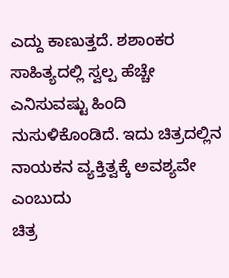ಎದ್ದು ಕಾಣುತ್ತದೆ. ಶಶಾಂಕರ ಸಾಹಿತ್ಯದಲ್ಲಿ ಸ್ವಲ್ಪ ಹೆಚ್ಚೇ ಎನಿಸುವಷ್ಟು ಹಿಂದಿ ನುಸುಳಿಕೊಂಡಿದೆ. ಇದು ಚಿತ್ರದಲ್ಲಿನ ನಾಯಕನ ವ್ಯಕ್ತಿತ್ವಕ್ಕೆ ಅವಶ್ಯವೇ ಎಂಬುದು
ಚಿತ್ರ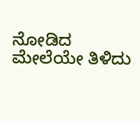ನೋಡಿದ ಮೇಲೆಯೇ ತಿಳಿದು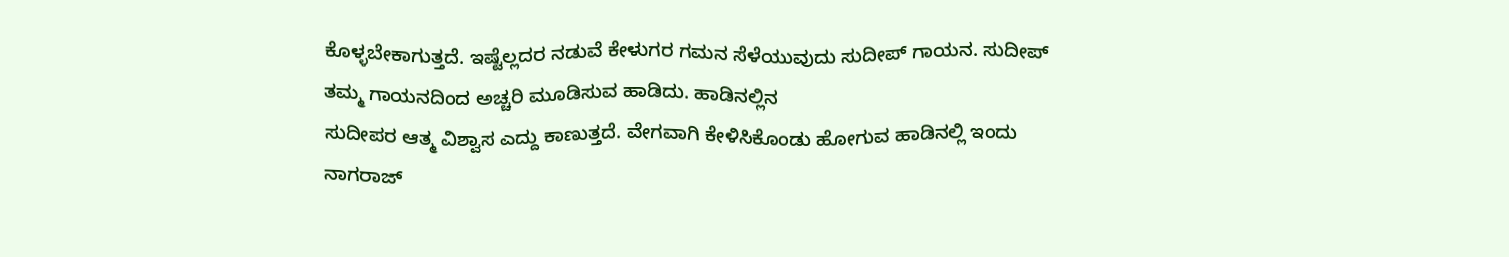ಕೊಳ್ಳಬೇಕಾಗುತ್ತದೆ. ಇಷ್ಟೆಲ್ಲದರ ನಡುವೆ ಕೇಳುಗರ ಗಮನ ಸೆಳೆಯುವುದು ಸುದೀಪ್ ಗಾಯನ. ಸುದೀಪ್ ತಮ್ಮ ಗಾಯನದಿಂದ ಅಚ್ಚರಿ ಮೂಡಿಸುವ ಹಾಡಿದು. ಹಾಡಿನಲ್ಲಿನ
ಸುದೀಪರ ಆತ್ಮ ವಿಶ್ವಾಸ ಎದ್ದು ಕಾಣುತ್ತದೆ. ವೇಗವಾಗಿ ಕೇಳಿಸಿಕೊಂಡು ಹೋಗುವ ಹಾಡಿನಲ್ಲಿ ಇಂದು ನಾಗರಾಜ್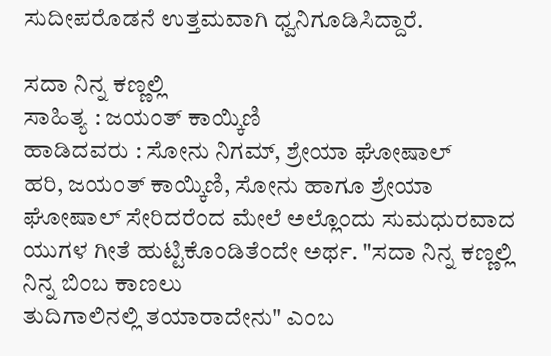ಸುದೀಪರೊಡನೆ ಉತ್ತಮವಾಗಿ ಧ್ವನಿಗೂಡಿಸಿದ್ದಾರೆ.

ಸದಾ ನಿನ್ನ ಕಣ್ಣಲ್ಲಿ
ಸಾಹಿತ್ಯ : ಜಯಂತ್ ಕಾಯ್ಕಿಣಿ
ಹಾಡಿದವರು : ಸೋನು ನಿಗಮ್, ಶ್ರೇಯಾ ಘೋಷಾಲ್
ಹರಿ, ಜಯಂತ್ ಕಾಯ್ಕಿಣಿ, ಸೋನು ಹಾಗೂ ಶ್ರೇಯಾ ಘೋಷಾಲ್ ಸೇರಿದರೆಂದ ಮೇಲೆ ಅಲ್ಲೊಂದು ಸುಮಧುರವಾದ ಯುಗಳ ಗೀತೆ ಹುಟ್ಟಿಕೊಂಡಿತೆಂದೇ ಅರ್ಥ. "ಸದಾ ನಿನ್ನ ಕಣ್ಣಲ್ಲಿ ನಿನ್ನ ಬಿಂಬ ಕಾಣಲು
ತುದಿಗಾಲಿನಲ್ಲಿ ತಯಾರಾದೇನು" ಎಂಬ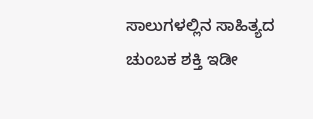ಸಾಲುಗಳಲ್ಲಿನ ಸಾಹಿತ್ಯದ ಚುಂಬಕ ಶಕ್ತಿ ಇಡೀ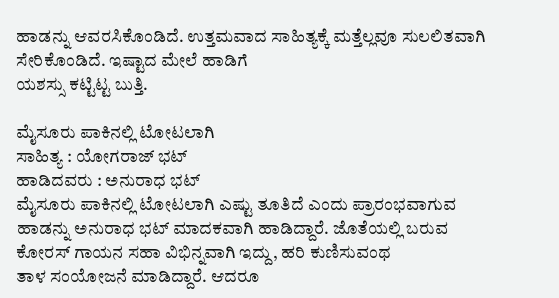ಹಾಡನ್ನು ಆವರಸಿಕೊಂಡಿದೆ. ಉತ್ತಮವಾದ ಸಾಹಿತ್ಯಕ್ಕೆ ಮತ್ತೆಲ್ಲವೂ ಸುಲಲಿತವಾಗಿ ಸೇರಿಕೊಂಡಿದೆ. ಇಷ್ಟಾದ ಮೇಲೆ ಹಾಡಿಗೆ
ಯಶಸ್ಸು ಕಟ್ಟಿಟ್ಟ ಬುತ್ತಿ.

ಮೈಸೂರು ಪಾಕಿನಲ್ಲಿ ಟೋಟಲಾಗಿ
ಸಾಹಿತ್ಯ : ಯೋಗರಾಜ್ ಭಟ್
ಹಾಡಿದವರು : ಅನುರಾಧ ಭಟ್
ಮೈಸೂರು ಪಾಕಿನಲ್ಲಿ ಟೋಟಲಾಗಿ ಎಷ್ಟು ತೂತಿದೆ ಎಂದು ಪ್ರಾರಂಭವಾಗುವ ಹಾಡನ್ನು ಅನುರಾಧ ಭಟ್ ಮಾದಕವಾಗಿ ಹಾಡಿದ್ದಾರೆ. ಜೊತೆಯಲ್ಲಿ ಬರುವ ಕೋರಸ್ ಗಾಯನ ಸಹಾ ವಿಭಿನ್ನವಾಗಿ ಇದ್ದು, ಹರಿ ಕುಣಿಸುವಂಥ
ತಾಳ ಸಂಯೋಜನೆ ಮಾಡಿದ್ದಾರೆ. ಆದರೂ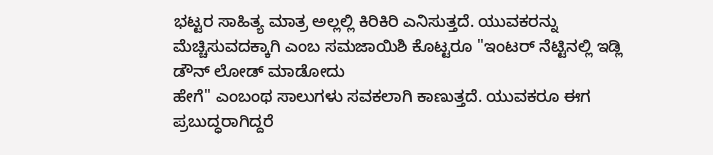ಭಟ್ಟರ ಸಾಹಿತ್ಯ ಮಾತ್ರ ಅಲ್ಲಲ್ಲಿ ಕಿರಿಕಿರಿ ಎನಿಸುತ್ತದೆ. ಯುವಕರನ್ನು ಮೆಚ್ಚಿಸುವದಕ್ಕಾಗಿ ಎಂಬ ಸಮಜಾಯಿಶಿ ಕೊಟ್ಟರೂ "ಇಂಟರ್ ನೆಟ್ಟಿನಲ್ಲಿ ಇಡ್ಲಿ ಡೌನ್ ಲೋಡ್ ಮಾಡೋದು
ಹೇಗೆ" ಎಂಬಂಥ ಸಾಲುಗಳು ಸವಕಲಾಗಿ ಕಾಣುತ್ತದೆ. ಯುವಕರೂ ಈಗ ಪ್ರಬುದ್ಧರಾಗಿದ್ದರೆ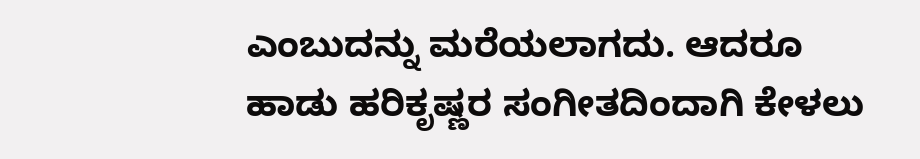ಎಂಬುದನ್ನು ಮರೆಯಲಾಗದು. ಆದರೂ ಹಾಡು ಹರಿಕೃಷ್ಣರ ಸಂಗೀತದಿಂದಾಗಿ ಕೇಳಲು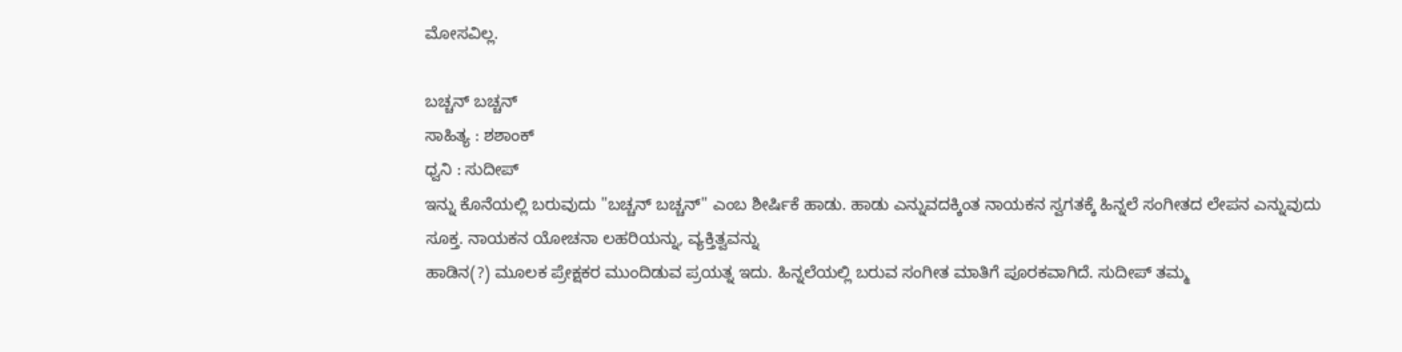ಮೋಸವಿಲ್ಲ.

ಬಚ್ಚನ್ ಬಚ್ಚನ್
ಸಾಹಿತ್ಯ : ಶಶಾಂಕ್
ಧ್ವನಿ : ಸುದೀಪ್
ಇನ್ನು ಕೊನೆಯಲ್ಲಿ ಬರುವುದು "ಬಚ್ಚನ್ ಬಚ್ಚನ್" ಎಂಬ ಶೀರ್ಷಿಕೆ ಹಾಡು. ಹಾಡು ಎನ್ನುವದಕ್ಕಿಂತ ನಾಯಕನ ಸ್ವಗತಕ್ಕೆ ಹಿನ್ನಲೆ ಸಂಗೀತದ ಲೇಪನ ಎನ್ನುವುದು ಸೂಕ್ತ. ನಾಯಕನ ಯೋಚನಾ ಲಹರಿಯನ್ನು, ವ್ಯಕ್ತಿತ್ವವನ್ನು
ಹಾಡಿನ(?) ಮೂಲಕ ಪ್ರೇಕ್ಷಕರ ಮುಂದಿಡುವ ಪ್ರಯತ್ನ ಇದು. ಹಿನ್ನಲೆಯಲ್ಲಿ ಬರುವ ಸಂಗೀತ ಮಾತಿಗೆ ಪೂರಕವಾಗಿದೆ. ಸುದೀಪ್ ತಮ್ಮ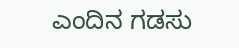ಎಂದಿನ ಗಡಸು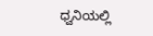ಧ್ವನಿಯಲ್ಲಿ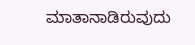ಮಾತಾನಾಡಿರುವುದು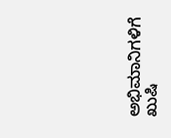ಅಭಿಮಾನಿಗಳಿಗೆ ಖುಷಿ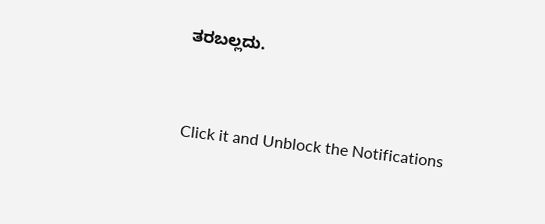ತರಬಲ್ಲದು.


Click it and Unblock the Notifications